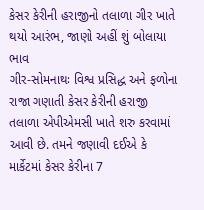કેસર કેરીની હરાજીનો તલાળા ગીર ખાતે થયો આરંભ, જાણો અહીં શું બોલાયા ભાવ
ગીર-સોમનાથઃ વિશ્વ પ્રસિદ્ધ અને ફળોના રાજા ગણાતી કેસર કેરીની હરાજી તલાળા એપીએમસી ખાતે શરુ કરવામાં આવી છે. તમને જણાવી દઈએ કે માર્કેટમાં કેસર કેરીના 7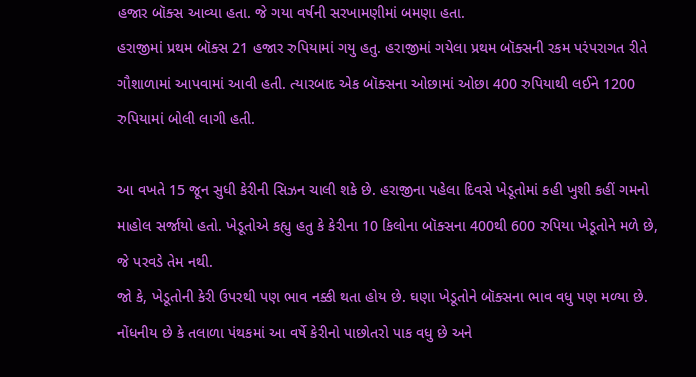હજાર બૉક્સ આવ્યા હતા. જે ગયા વર્ષની સરખામણીમાં બમણા હતા.
હરાજીમાં પ્રથમ બૉક્સ 21 હજાર રુપિયામાં ગયુ હતુ. હરાજીમાં ગયેલા પ્રથમ બૉક્સની રકમ પરંપરાગત રીતે ગૌશાળામાં આપવામાં આવી હતી. ત્યારબાદ એક બૉક્સના ઓછામાં ઓછા 400 રુપિયાથી લઈને 1200 રુપિયામાં બોલી લાગી હતી.

આ વખતે 15 જૂન સુધી કેરીની સિઝન ચાલી શકે છે. હરાજીના પહેલા દિવસે ખેડૂતોમાં કહી ખુશી કહીં ગમનો માહોલ સર્જાયો હતો. ખેડૂતોએ કહ્યુ હતુ કે કેરીના 10 કિલોના બૉક્સના 400થી 600 રુપિયા ખેડૂતોને મળે છે, જે પરવડે તેમ નથી.
જો કે, ખેડૂતોની કેરી ઉપરથી પણ ભાવ નક્કી થતા હોય છે. ઘણા ખેડૂતોને બૉક્સના ભાવ વધુ પણ મળ્યા છે. નોંધનીય છે કે તલાળા પંથકમાં આ વર્ષે કેરીનો પાછોતરો પાક વધુ છે અને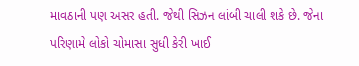માવઠાની પણ અસર હતી. જેથી સિઝન લાંબી ચાલી શકે છે. જેના પરિણામે લોકો ચોમાસા સુધી કેરી ખાઈ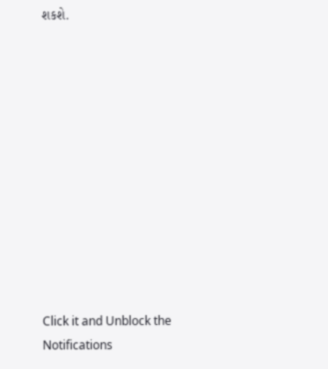શકશે.












Click it and Unblock the Notifications